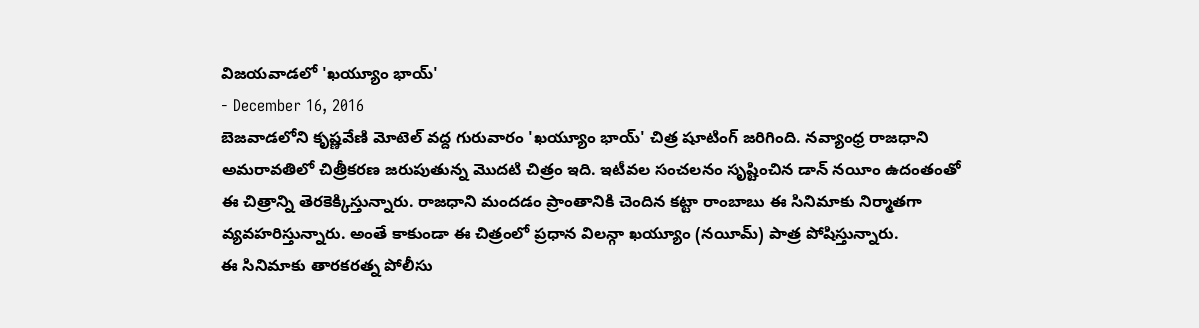విజయవాడలో 'ఖయ్యూం భాయ్'
- December 16, 2016
బెజవాడలోని కృష్ణవేణి మోటెల్ వద్ద గురువారం 'ఖయ్యూం భాయ్' చిత్ర షూటింగ్ జరిగింది. నవ్యాంధ్ర రాజధాని అమరావతిలో చిత్రీకరణ జరుపుతున్న మొదటి చిత్రం ఇది. ఇటీవల సంచలనం సృష్టించిన డాన్ నయీం ఉదంతంతో ఈ చిత్రాన్ని తెరకెక్కిస్తున్నారు. రాజధాని మందడం ప్రాంతానికి చెందిన కట్టా రాంబాబు ఈ సినిమాకు నిర్మాతగా వ్యవహరిస్తున్నారు. అంతే కాకుండా ఈ చిత్రంలో ప్రధాన విలన్గా ఖయ్యూం (నయీమ్) పాత్ర పోషిస్తున్నారు.
ఈ సినిమాకు తారకరత్న పోలీసు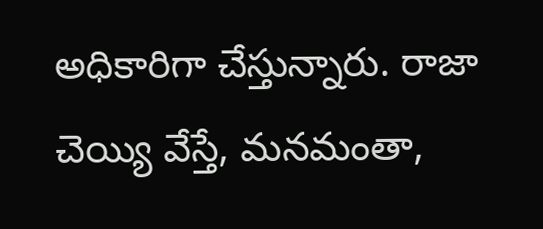అధికారిగా చేస్తున్నారు. రాజా చెయ్యి వేస్తే, మనమంతా,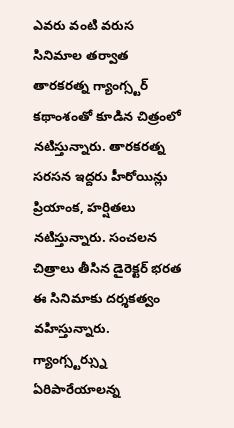ఎవరు వంటి వరుస సినిమాల తర్వాత తారకరత్న గ్యాంగ్స్టర్ కథాంశంతో కూడిన చిత్రంలో నటిస్తున్నారు. తారకరత్న సరసన ఇద్దరు హీరోయిన్లు ప్రియాంక, హర్షితలు నటిస్తున్నారు. సంచలన చిత్రాలు తీసిన డైరెక్టర్ భరత ఈ సినిమాకు దర్శకత్వం వహిస్తున్నారు.
గ్యాంగ్స్టర్స్ను ఏరిపారేయాలన్న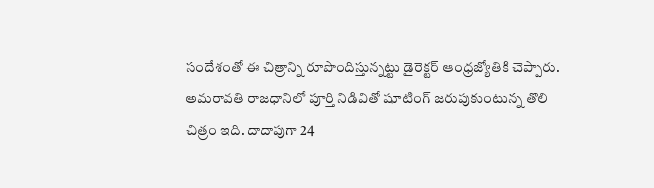సందేశంతో ఈ చిత్రాన్ని రూపొందిస్తున్నట్టు డైరెక్టర్ ఆంధ్రజ్యోతికి చెప్పారు. అమరావతి రాజధానిలో పూర్తి నిడివితో షూటింగ్ జరుపుకుంటున్న తొలి చిత్రం ఇది. దాదాపుగా 24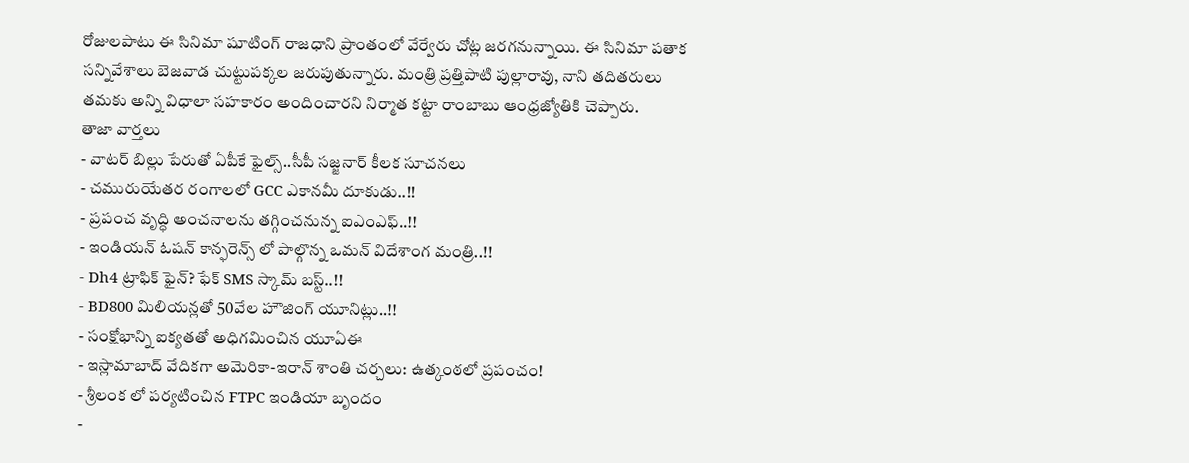రోజులపాటు ఈ సినిమా షూటింగ్ రాజధాని ప్రాంతంలో వేర్వేరు చోట్ల జరగనున్నాయి. ఈ సినిమా పతాక సన్నివేశాలు బెజవాడ చుట్టుపక్కల జరుపుతున్నారు. మంత్రి ప్రత్తిపాటి పుల్లారావు, నాని తదితరులు తమకు అన్ని విధాలా సహకారం అందించారని నిర్మాత కట్టా రాంబాబు ఆంధ్రజ్యోతికి చెప్పారు.
తాజా వార్తలు
- వాటర్ బిల్లు పేరుతో ఏపీకే ఫైల్స్..సీపీ సజ్జనార్ కీలక సూచనలు
- చమురుయేతర రంగాలలో GCC ఎకానమీ దూకుడు..!!
- ప్రపంచ వృద్ధి అంచనాలను తగ్గించనున్న ఐఎంఎఫ్..!!
- ఇండియన్ ఓషన్ కాన్ఫరెన్స్ లో పాల్గొన్న ఒమన్ విదేశాంగ మంత్రి..!!
- Dh4 ట్రాఫిక్ ఫైన్? ఫేక్ SMS స్కామ్ బస్ట్..!!
- BD800 మిలియన్లతో 50వేల హౌజింగ్ యూనిట్లు..!!
- సంక్షోభాన్ని ఐక్యతతో అధిగమించిన యూఏఈ
- ఇస్లామాబాద్ వేదికగా అమెరికా-ఇరాన్ శాంతి చర్చలు: ఉత్కంఠలో ప్రపంచం!
- శ్రీలంక లో పర్యటించిన FTPC ఇండియా బృందం
-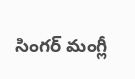సింగర్ మంగ్లీ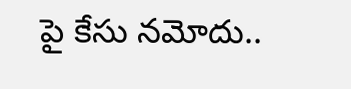పై కేసు నమోదు..